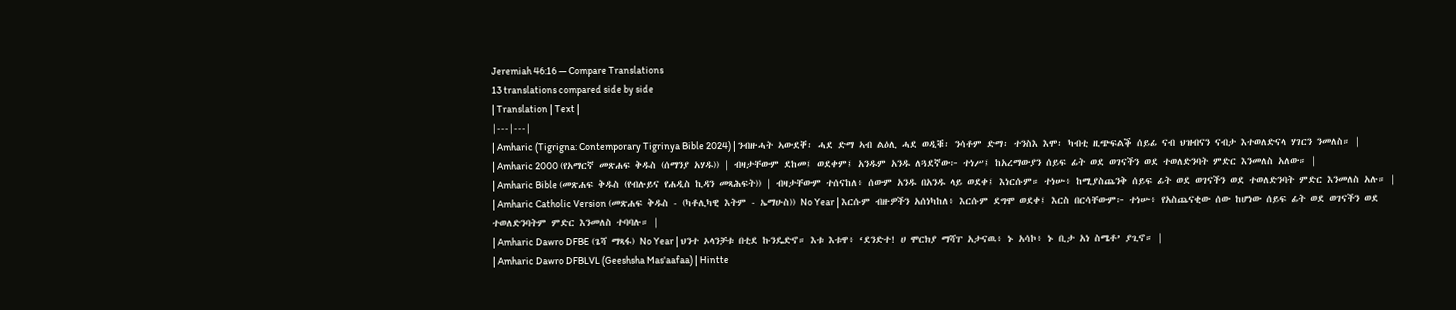Jeremiah 46:16 — Compare Translations
13 translations compared side by side
| Translation | Text |
|---|---|
| Amharic (Tigrigna: Contemporary Tigrinya Bible 2024) | ንብዙሓት ኣውደቐ፡ ሓደ ድማ ኣብ ልዕሊ ሓደ ወዲቑ፡ ንሳቶም ድማ፡ ተንስእ እሞ፡ ካብቲ ዚጭፍልቕ ሰይፊ ናብ ህዝብናን ናብታ እተወለድናላ ሃገርን ንመለስ። |
| Amharic 2000 (የአማርኛ መጽሐፍ ቅዱስ (ሰማንያ አሃዱ)) | ብዛታቸውም ደከመ፤ ወደቀም፤ አንዱም አንዱ ለጓደኛው፦ ተነሥ፤ ከአረማውያን ሰይፍ ፊት ወደ ወገናችን ወደ ተወለድንባት ምድር እንመለስ አለው። |
| Amharic Bible (መጽሐፍ ቅዱስ (የብሉይና የሐዲስ ኪዳን መጻሕፍት)) | ብዛታቸውም ተሰናከለ፥ ሰውም አንዱ በአንዱ ላይ ወደቀ፤ እነርሱም። ተነሡ፥ ከሚያስጨንቅ ሰይፍ ፊት ወደ ወገናችን ወደ ተወለድንባት ምድር እንመለስ አሉ። |
| Amharic Catholic Version (መጽሐፍ ቅዱስ - (ካቶሊካዊ እትም - ኤማሁስ)) No Year | እርሱም ብዙዎችን አሰነካከለ፥ እርሱም ደግሞ ወደቀ፤ እርስ በርሳቸውም፦ ተነሡ፥ የአስጨናቂው ሰው ከሆነው ሰይፍ ፊት ወደ ወገናችን ወደ ተወለድንባትም ምድር እንመለስ ተባባሉ። |
| Amharic Dawro DFBE (ጌሻ ማጻፋ) No Year | ህንተ ኦላንቻቱ በቲደ ኩንዴድኖ። እቱ እቱዋ፥ ‘ደንድተ! ሀ ሞርክያ ማሻፐ አታናዉ፥ ኑ አሳኮ፥ ኑ ቢታ አነ ስሜቶ’ ያጊኖ። |
| Amharic Dawro DFBLVL (Geeshsha Mas'aafaa) | Hintte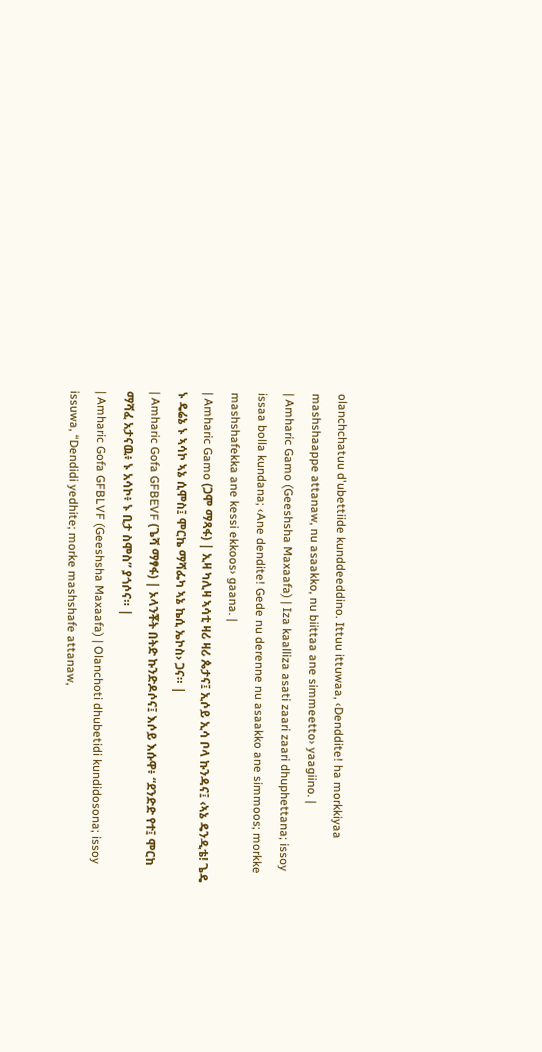olanchchatuu d'ubettiide kunddeeddino. Ittuu ittuwaa, ‹Denddite! ha morkkiyaa mashshaappe attanaw, nu asaakko, nu biittaa ane simmeetto› yaagiino. |
| Amharic Gamo (Geeshsha Maxaafa) | Iza kaalliza asati zaari zaari dhuphettana; issoy issaa bolla kundana; ‹Ane dendite! Gede nu derenne nu asaakko ane simmoos; morkke mashshafekka ane kessi ekkoos› gaana. |
| Amharic Gamo (ጋሞ ማጻፋ) | ኢዛ ካሊዛ ኣሳቲ ዛሪ ዛሪ ጴታና፤ ኢሶይ ኢሳ ቦላ ኩንዳና፤ ‹ኣኔ ዴንዲቴ! ጌዴ ኑ ዴሬኔ ኑ ኣሳኮ ኣኔ ሲሞስ፤ ሞርኬ ማሻፌካ ኣኔ ኬሲ ኤኮስ› ጋና። |
| Amharic Gofa GFBEVF (ጌሻ ማፃፋ) | ኦላንቾት በትድ ኩንድዶሶና፤ እሶይ እሱዋ፥ “ደንድድ የተ፤ ሞርከ ማሻፈ አታናዉ፥ ኑ አሳኮ፥ ኑ ቢታ ስሞስ” ያጎሶና። |
| Amharic Gofa GFBLVF (Geeshsha Maxaafa) | Olanchoti dhubetidi kundidosona; issoy issuwa, “Dendidi yedhite; morke mashshafe attanaw,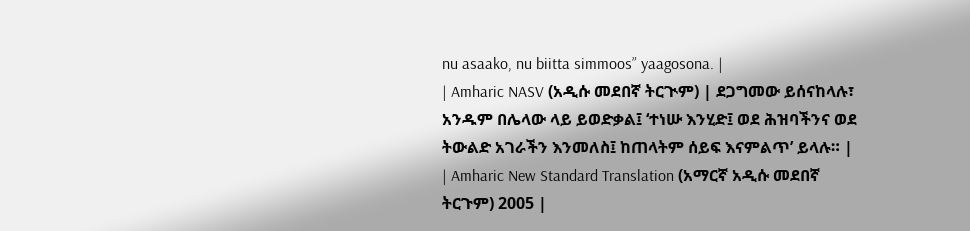nu asaako, nu biitta simmoos” yaagosona. |
| Amharic NASV (አዲሱ መደበኛ ትርጒም) | ደጋግመው ይሰናከላሉ፣ አንዱም በሌላው ላይ ይወድቃል፤ ‘ተነሡ እንሂድ፤ ወደ ሕዝባችንና ወደ ትውልድ አገራችን እንመለስ፤ ከጠላትም ሰይፍ እናምልጥ’ ይላሉ። |
| Amharic New Standard Translation (አማርኛ አዲሱ መደበኛ ትርጉም) 2005 |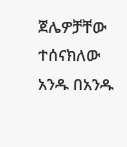ጀሌዎቻቸው ተሰናክለው አንዱ በአንዱ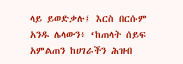ላይ ይወድቃሉ፤ እርስ በርሱም አንዱ ሌላውን፥ ‘ከጠላት ሰይፍ አምልጠን ከሀገራችን ሕዝብ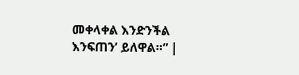መቀላቀል እንድንችል እንፍጠን’ ይለዋል።” |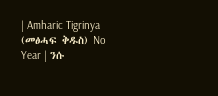| Amharic Tigrinya (መፅሓፍ ቅዱስ) No Year | ንሱ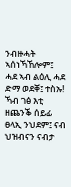ንብዙሓት ኣሰነኻኸሎም፤ ሓደ ኣብ ልዕሊ ሓደ ድማ ወደቐ፤ ተስኡ! ኻብ ገፅ እቲ ዘጨንቕ ሰይፊ ፀላኢ ንህደም፤ ናብ ህዝብናን ናብታ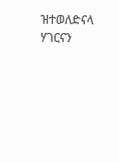ዝተወለድናላ ሃገርናን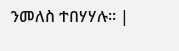ንመለስ ተበሃሃሉ። |